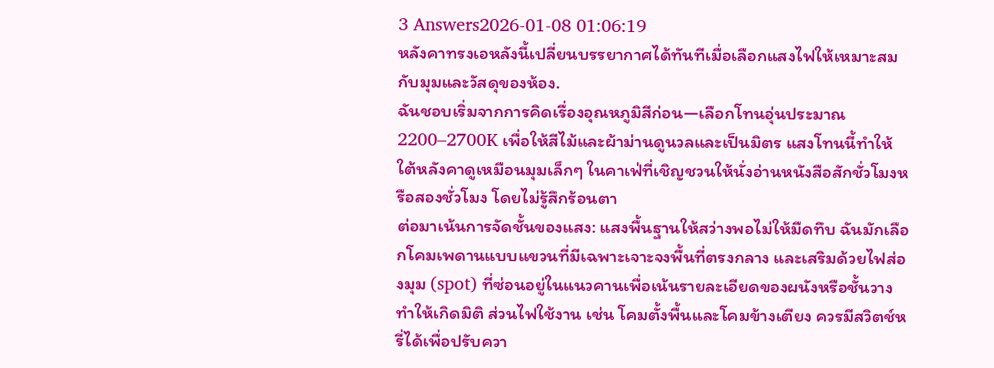3 Answers2026-01-08 01:06:19
หลังคาทรงเอหลังนี้เปลี่ยนบรรยากาศได้ทันทีเมื่อเลือกแสงไฟให้เหมาะสมกับมุมและวัสดุของห้อง.
ฉันชอบเริ่มจากการคิดเรื่องอุณหภูมิสีก่อน—เลือกโทนอุ่นประมาณ 2200–2700K เพื่อให้สีไม้และผ้าม่านดูนวลและเป็นมิตร แสงโทนนี้ทำให้ใต้หลังคาดูเหมือนมุมเล็กๆ ในคาเฟ่ที่เชิญชวนให้นั่งอ่านหนังสือสักชั่วโมงหรือสองชั่วโมง โดยไม่รู้สึกร้อนตา
ต่อมาเน้นการจัดชั้นของแสง: แสงพื้นฐานให้สว่างพอไม่ให้มืดทึบ ฉันมักเลือกโคมเพดานแบบแขวนที่มีเฉพาะเจาะจงพื้นที่ตรงกลาง และเสริมด้วยไฟส่องมุม (spot) ที่ซ่อนอยู่ในแนวคานเพื่อเน้นรายละเอียดของผนังหรือชั้นวาง ทำให้เกิดมิติ ส่วนไฟใช้งาน เช่น โคมตั้งพื้นและโคมข้างเตียง ควรมีสวิตช์หรี่ได้เพื่อปรับควา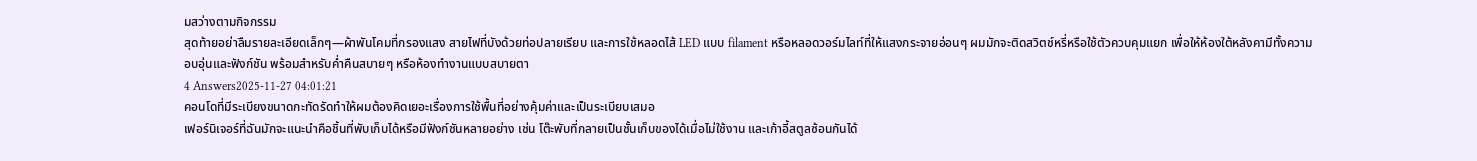มสว่างตามกิจกรรม
สุดท้ายอย่าลืมรายละเอียดเล็กๆ—ผ้าพันโคมที่กรองแสง สายไฟที่บังด้วยท่อปลายเรียบ และการใช้หลอดไส้ LED แบบ filament หรือหลอดวอร์มไลท์ที่ให้แสงกระจายอ่อนๆ ผมมักจะติดสวิตช์หรี่หรือใช้ตัวควบคุมแยก เพื่อให้ห้องใต้หลังคามีทั้งความอบอุ่นและฟังก์ชัน พร้อมสำหรับค่ำคืนสบายๆ หรือห้องทำงานแบบสบายตา
4 Answers2025-11-27 04:01:21
คอนโดที่มีระเบียงขนาดกะทัดรัดทำให้ผมต้องคิดเยอะเรื่องการใช้พื้นที่อย่างคุ้มค่าและเป็นระเบียบเสมอ
เฟอร์นิเจอร์ที่ฉันมักจะแนะนำคือชิ้นที่พับเก็บได้หรือมีฟังก์ชันหลายอย่าง เช่น โต๊ะพับที่กลายเป็นชั้นเก็บของได้เมื่อไม่ใช้งาน และเก้าอี้สตูลซ้อนกันได้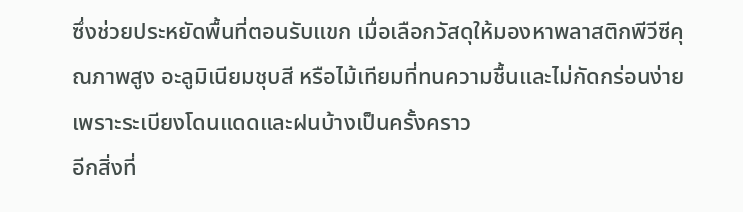ซึ่งช่วยประหยัดพื้นที่ตอนรับแขก เมื่อเลือกวัสดุให้มองหาพลาสติกพีวีซีคุณภาพสูง อะลูมิเนียมชุบสี หรือไม้เทียมที่ทนความชื้นและไม่กัดกร่อนง่าย เพราะระเบียงโดนแดดและฝนบ้างเป็นครั้งคราว
อีกสิ่งที่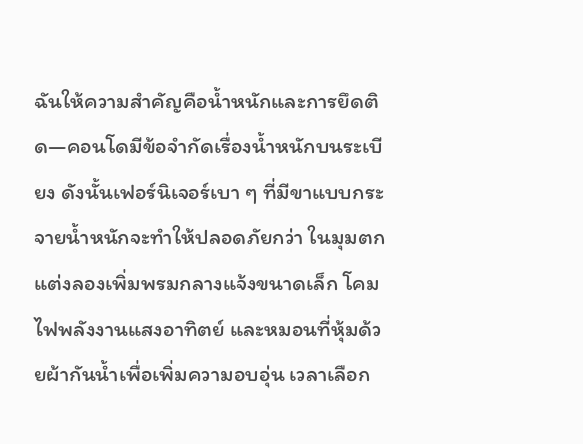ฉันให้ความสำคัญคือน้ำหนักและการยึดติด—คอนโดมีข้อจำกัดเรื่องน้ำหนักบนระเบียง ดังนั้นเฟอร์นิเจอร์เบา ๆ ที่มีขาแบบกระจายน้ำหนักจะทำให้ปลอดภัยกว่า ในมุมตกแต่งลองเพิ่มพรมกลางแจ้งขนาดเล็ก โคมไฟพลังงานแสงอาทิตย์ และหมอนที่หุ้มด้วยผ้ากันน้ำเพื่อเพิ่มความอบอุ่น เวลาเลือก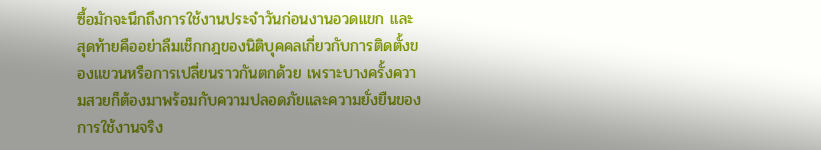ซื้อมักจะนึกถึงการใช้งานประจำวันก่อนงานอวดแขก และสุดท้ายคืออย่าลืมเช็กกฎของนิติบุคคลเกี่ยวกับการติดตั้งของแขวนหรือการเปลี่ยนราวกันตกด้วย เพราะบางครั้งความสวยก็ต้องมาพร้อมกับความปลอดภัยและความยั่งยืนของการใช้งานจริง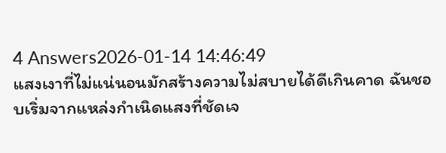4 Answers2026-01-14 14:46:49
แสงเงาที่ไม่แน่นอนมักสร้างความไม่สบายได้ดีเกินคาด ฉันชอบเริ่มจากแหล่งกำเนิดแสงที่ชัดเจ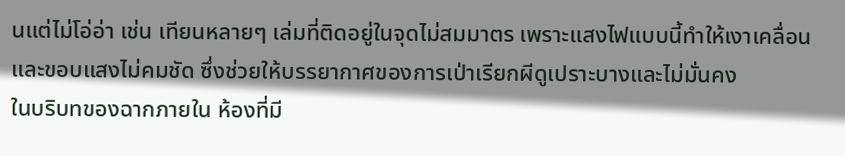นแต่ไม่โอ่อ่า เช่น เทียนหลายๆ เล่มที่ติดอยู่ในจุดไม่สมมาตร เพราะแสงไฟแบบนี้ทำให้เงาเคลื่อนและขอบแสงไม่คมชัด ซึ่งช่วยให้บรรยากาศของการเป่าเรียกผีดูเปราะบางและไม่มั่นคง
ในบริบทของฉากภายใน ห้องที่มี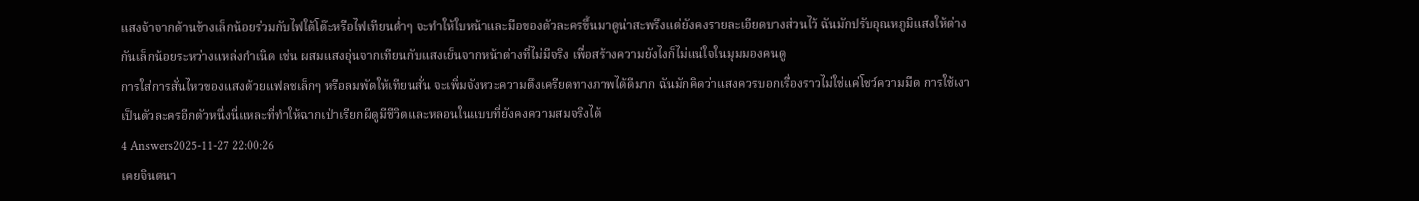แสงจ้าจากด้านข้างเล็กน้อยร่วมกับไฟใต้โต๊ะหรือไฟเทียนต่ำๆ จะทำให้ใบหน้าและมือของตัวละครขึ้นมาดูน่าสะพรึงแต่ยังคงรายละเอียดบางส่วนไว้ ฉันมักปรับอุณหภูมิแสงให้ต่างกันเล็กน้อยระหว่างแหล่งกำเนิด เช่น ผสมแสงอุ่นจากเทียนกับแสงเย็นจากหน้าต่างที่ไม่มีจริง เพื่อสร้างความยังไงก็ไม่แน่ใจในมุมมองคนดู
การใส่การสั่นไหวของแสงด้วยแฟลชเล็กๆ หรือลมพัดให้เทียนสั่น จะเพิ่มจังหวะความตึงเครียดทางภาพได้ดีมาก ฉันมักคิดว่าแสงควรบอกเรื่องราวไม่ใช่แค่โชว์ความมืด การใช้เงาเป็นตัวละครอีกตัวหนึ่งนี่แหละที่ทำให้ฉากเป่าเรียกผีดูมีชีวิตและหลอนในแบบที่ยังคงความสมจริงได้
4 Answers2025-11-27 22:00:26
เคยจินตนา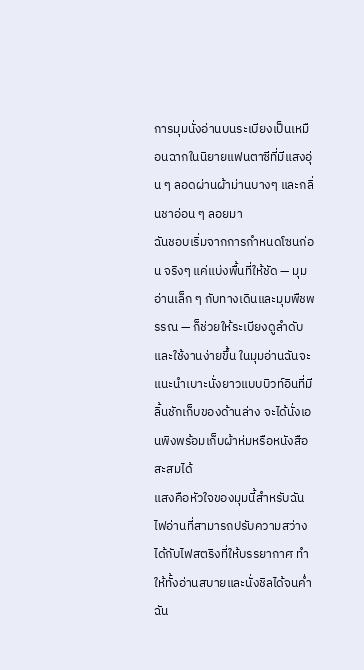การมุมนั่งอ่านบนระเบียงเป็นเหมือนฉากในนิยายแฟนตาซีที่มีแสงอุ่น ๆ ลอดผ่านผ้าม่านบางๆ และกลิ่นชาอ่อน ๆ ลอยมา
ฉันชอบเริ่มจากการกำหนดโซนก่อน จริงๆ แค่แบ่งพื้นที่ให้ชัด — มุมอ่านเล็ก ๆ กับทางเดินและมุมพืชพรรณ — ก็ช่วยให้ระเบียงดูลำดับและใช้งานง่ายขึ้น ในมุมอ่านฉันจะแนะนำเบาะนั่งยาวแบบบิวท์อินที่มีลิ้นชักเก็บของด้านล่าง จะได้นั่งเอนพิงพร้อมเก็บผ้าห่มหรือหนังสือสะสมได้
แสงคือหัวใจของมุมนี้สำหรับฉัน ไฟอ่านที่สามารถปรับความสว่างได้กับไฟสตริงที่ให้บรรยากาศ ทำให้ทั้งอ่านสบายและนั่งชิลได้จนค่ำ ฉัน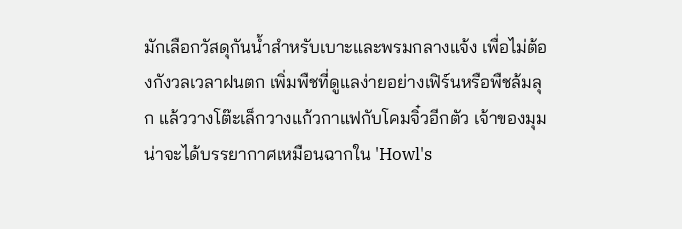มักเลือกวัสดุกันน้ำสำหรับเบาะและพรมกลางแจ้ง เพื่อไม่ต้องกังวลเวลาฝนตก เพิ่มพืชที่ดูแลง่ายอย่างเฟิร์นหรือพืชล้มลุก แล้ววางโต๊ะเล็กวางแก้วกาแฟกับโคมจิ๋วอีกตัว เจ้าของมุมน่าจะได้บรรยากาศเหมือนฉากใน 'Howl's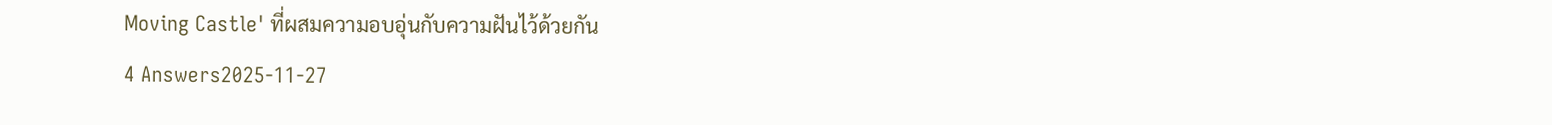Moving Castle' ที่ผสมความอบอุ่นกับความฝันไว้ด้วยกัน
4 Answers2025-11-27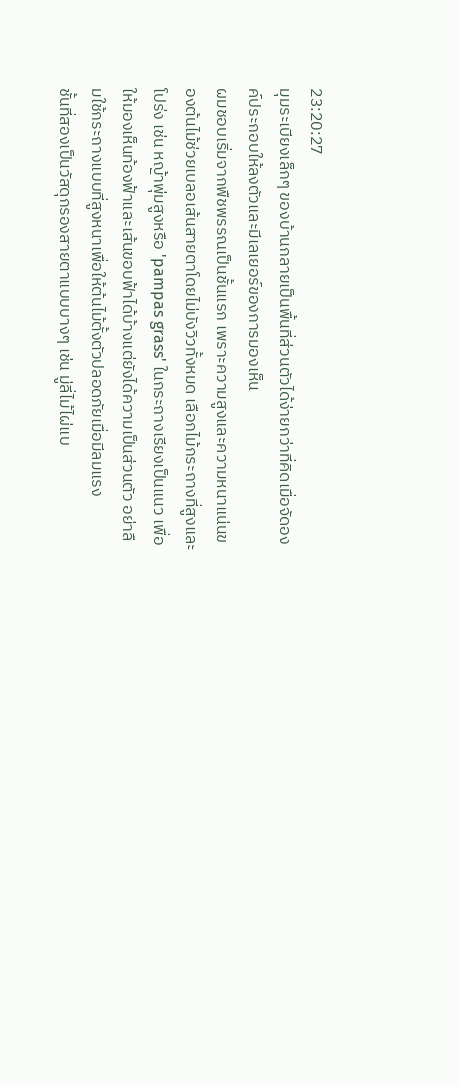23:20:27
มุมระเบียงเล็กๆ ของบ้านกลายเป็นพื้นที่ส่วนตัวได้ง่ายกว่าที่คิดเมื่อจัดองค์ประกอบให้ลงตัวและมีเลเยอร์ของการมองเห็น
ผมชอบเริ่มจากพืชพรรณเป็นชั้นแรก เพราะความสูงและความหนาแน่นของต้นไม้ช่วยเบลอเส้นสายตาโดยไม่บังวิวทั้งหมด เลือกไม้กระถางที่สูงและโปร่ง เช่น หญ้าพุ่มสูงหรือ 'pampas grass' ในกระถางเรียงเป็นแนว เพื่อให้มองเห็นท้องฟ้าและเส้นขอบฟ้าได้บ้างแต่ยังได้ความเป็นส่วนตัว อย่าลืมใช้กระถางแบบที่สูงหนาเพื่อให้ต้นไม้ตั้งตัวปลอดภัยเมื่อมีลมแรง
ชั้นที่สองเป็นวัสดุกรองสายตาแบบบางๆ เช่น มู่ลี่ไม้ไผ่แบ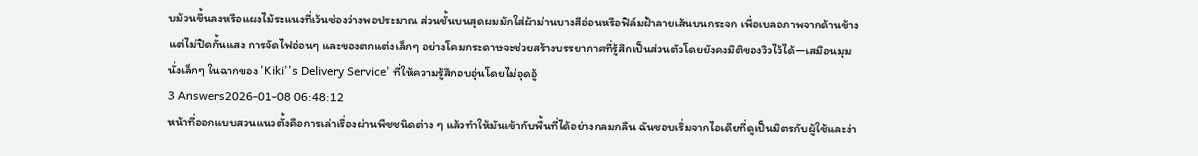บม้วนขึ้นลงหรือแผงไม้ระแนงที่เว้นช่องว่างพอประมาณ ส่วนชั้นบนสุดผมมักใส่ผ้าม่านบางสีอ่อนหรือฟิล์มฝ้าลายเส้นบนกระจก เพื่อเบลอภาพจากด้านข้างแต่ไม่ปิดกั้นแสง การจัดไฟอ่อนๆ และของตกแต่งเล็กๆ อย่างโคมกระดาษจะช่วยสร้างบรรยากาศที่รู้สึกเป็นส่วนตัวโดยยังคงมิติของวิวไว้ได้—เสมือนมุมนั่งเล็กๆ ในฉากของ 'Kiki''s Delivery Service' ที่ให้ความรู้สึกอบอุ่นโดยไม่อุดอู้
3 Answers2026-01-08 06:48:12
หน้าที่ออกแบบสวนแนวตั้งคือการเล่าเรื่องผ่านพืชชนิดต่าง ๆ แล้วทำให้มันเข้ากับพื้นที่ได้อย่างกลมกลืน ฉันชอบเริ่มจากไอเดียที่ดูเป็นมิตรกับผู้ใช้และง่า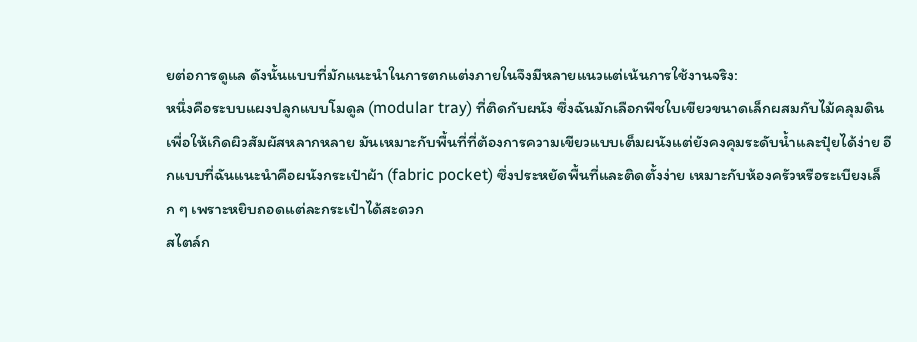ยต่อการดูแล ดังนั้นแบบที่มักแนะนำในการตกแต่งภายในจึงมีหลายแนวแต่เน้นการใช้งานจริง:
หนึ่งคือระบบแผงปลูกแบบโมดูล (modular tray) ที่ติดกับผนัง ซึ่งฉันมักเลือกพืชใบเขียวขนาดเล็กผสมกับไม้คลุมดินเพื่อให้เกิดผิวสัมผัสหลากหลาย มันเหมาะกับพื้นที่ที่ต้องการความเขียวแบบเต็มผนังแต่ยังคงคุมระดับน้ำและปุ๋ยได้ง่าย อีกแบบที่ฉันแนะนำคือผนังกระเป๋าผ้า (fabric pocket) ซึ่งประหยัดพื้นที่และติดตั้งง่าย เหมาะกับห้องครัวหรือระเบียงเล็ก ๆ เพราะหยิบถอดแต่ละกระเป๋าได้สะดวก
สไตล์ก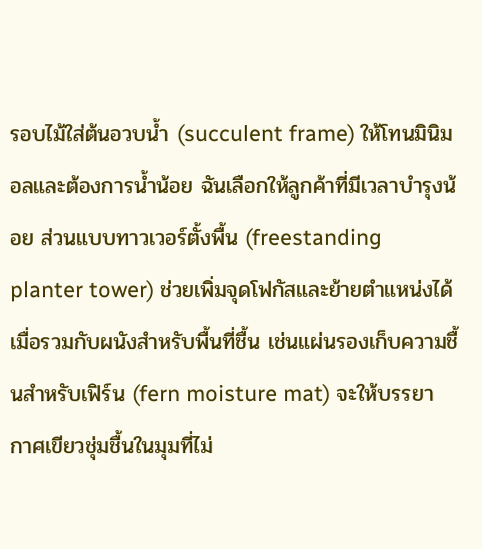รอบไม้ใส่ต้นอวบน้ำ (succulent frame) ให้โทนมินิมอลและต้องการน้ำน้อย ฉันเลือกให้ลูกค้าที่มีเวลาบำรุงน้อย ส่วนแบบทาวเวอร์ตั้งพื้น (freestanding planter tower) ช่วยเพิ่มจุดโฟกัสและย้ายตำแหน่งได้ เมื่อรวมกับผนังสำหรับพื้นที่ชื้น เช่นแผ่นรองเก็บความชื้นสำหรับเฟิร์น (fern moisture mat) จะให้บรรยากาศเขียวชุ่มชื้นในมุมที่ไม่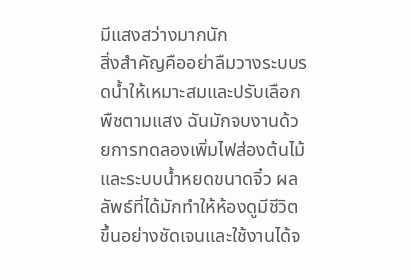มีแสงสว่างมากนัก
สิ่งสำคัญคืออย่าลืมวางระบบรดน้ำให้เหมาะสมและปรับเลือกพืชตามแสง ฉันมักจบงานด้วยการทดลองเพิ่มไฟส่องต้นไม้และระบบน้ำหยดขนาดจิ๋ว ผลลัพธ์ที่ได้มักทำให้ห้องดูมีชีวิตขึ้นอย่างชัดเจนและใช้งานได้จ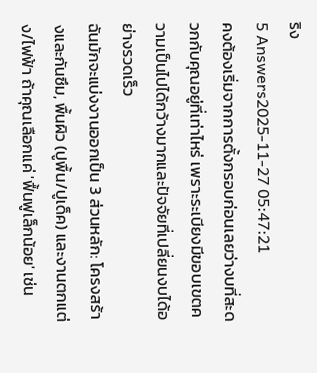ริง
5 Answers2025-11-27 05:47:21
คงต้องเริ่มจากการตั้งกรอบก่อนเลยว่างบที่สะดวกกับคุณอยู่ที่เท่าไหร่ เพราะระเบียงมีขอบเขตความเป็นไปได้กว้างมากและปัจจัยที่เปลี่ยนงบได้อย่างรวดเร็ว
ฉันมักจะแบ่งงานออกเป็น 3 ส่วนหลัก: โครงสร้างและกันซึม, พื้นผิว (ปูพื้น/ปูเด็ค) และงานตกแต่ง/ไฟฟ้า ถ้าคุณเลือกแค่ 'ฟื้นฟูเล็กน้อย' เช่น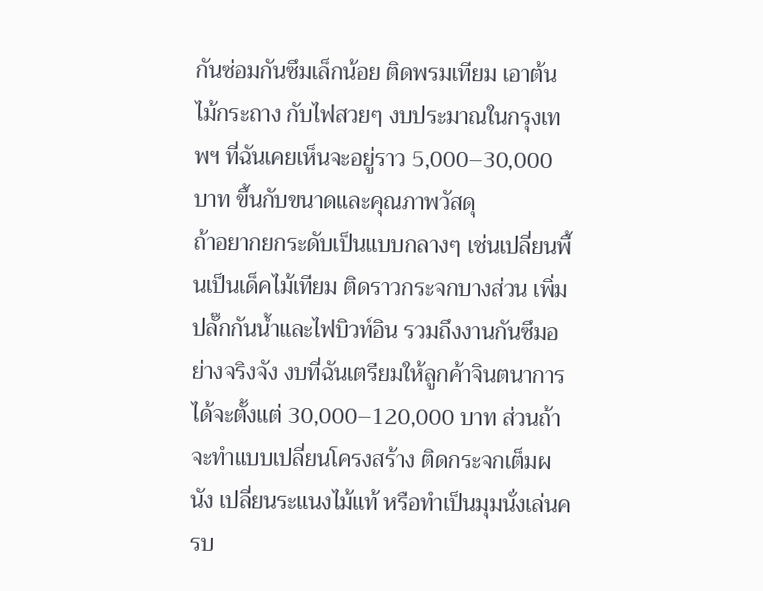กันซ่อมกันซึมเล็กน้อย ติดพรมเทียม เอาต้นไม้กระถาง กับไฟสวยๆ งบประมาณในกรุงเทพฯ ที่ฉันเคยเห็นจะอยู่ราว 5,000–30,000 บาท ขึ้นกับขนาดและคุณภาพวัสดุ
ถ้าอยากยกระดับเป็นแบบกลางๆ เช่นเปลี่ยนพื้นเป็นเด็คไม้เทียม ติดราวกระจกบางส่วน เพิ่มปลั๊กกันน้ำและไฟบิวท์อิน รวมถึงงานกันซึมอย่างจริงจัง งบที่ฉันเตรียมให้ลูกค้าจินตนาการได้จะตั้งแต่ 30,000–120,000 บาท ส่วนถ้าจะทำแบบเปลี่ยนโครงสร้าง ติดกระจกเต็มผนัง เปลี่ยนระแนงไม้แท้ หรือทำเป็นมุมนั่งเล่นครบ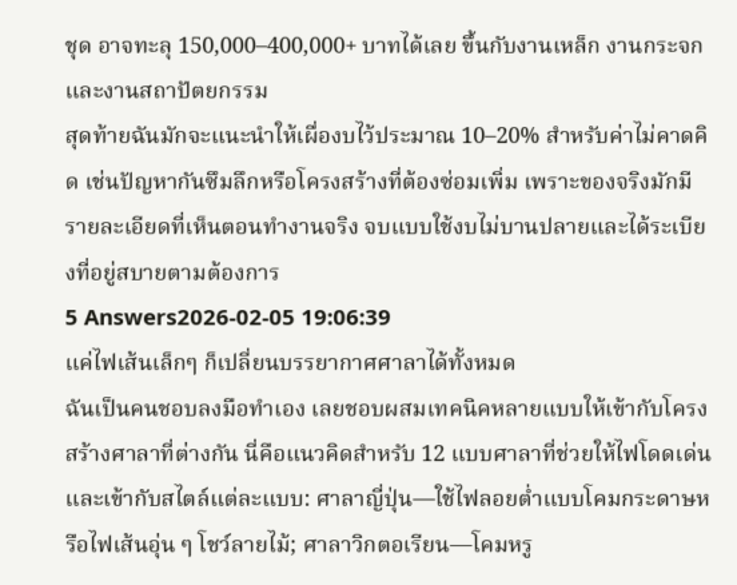ชุด อาจทะลุ 150,000–400,000+ บาทได้เลย ขึ้นกับงานเหล็ก งานกระจก และงานสถาปัตยกรรม
สุดท้ายฉันมักจะแนะนำให้เผื่องบไว้ประมาณ 10–20% สำหรับค่าไม่คาดคิด เช่นปัญหากันซึมลึกหรือโครงสร้างที่ต้องซ่อมเพิ่ม เพราะของจริงมักมีรายละเอียดที่เห็นตอนทำงานจริง จบแบบใช้งบไม่บานปลายและได้ระเบียงที่อยู่สบายตามต้องการ
5 Answers2026-02-05 19:06:39
แค่ไฟเส้นเล็กๆ ก็เปลี่ยนบรรยากาศศาลาได้ทั้งหมด
ฉันเป็นคนชอบลงมือทำเอง เลยชอบผสมเทคนิคหลายแบบให้เข้ากับโครงสร้างศาลาที่ต่างกัน นี่คือแนวคิดสำหรับ 12 แบบศาลาที่ช่วยให้ไฟโดดเด่นและเข้ากับสไตล์แต่ละแบบ: ศาลาญี่ปุ่น—ใช้ไฟลอยต่ำแบบโคมกระดาษหรือไฟเส้นอุ่น ๆ โชว์ลายไม้; ศาลาวิกตอเรียน—โคมหรู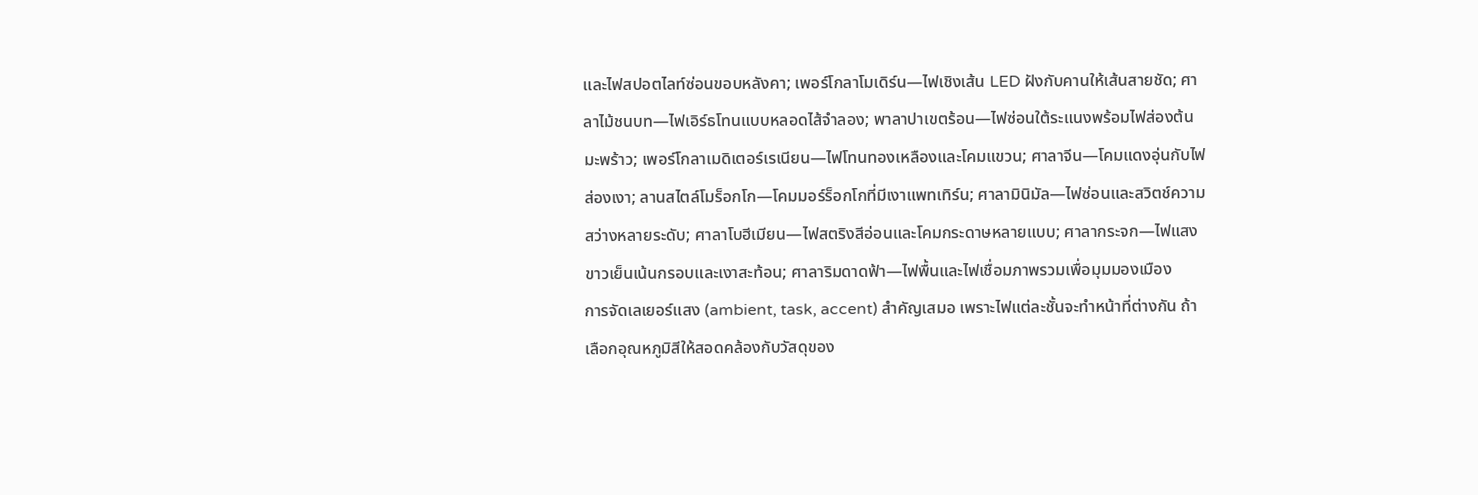และไฟสปอตไลท์ซ่อนขอบหลังคา; เพอร์โกลาโมเดิร์น—ไฟเชิงเส้น LED ฝังกับคานให้เส้นสายชัด; ศาลาไม้ชนบท—ไฟเอิร์ธโทนแบบหลอดไส้จำลอง; พาลาปาเขตร้อน—ไฟซ่อนใต้ระแนงพร้อมไฟส่องต้นมะพร้าว; เพอร์โกลาเมดิเตอร์เรเนียน—ไฟโทนทองเหลืองและโคมแขวน; ศาลาจีน—โคมแดงอุ่นกับไฟส่องเงา; ลานสไตล์โมร็อกโก—โคมมอร์ร็อกโกที่มีเงาแพทเทิร์น; ศาลามินิมัล—ไฟซ่อนและสวิตช์ความสว่างหลายระดับ; ศาลาโบฮีเมียน—ไฟสตริงสีอ่อนและโคมกระดาษหลายแบบ; ศาลากระจก—ไฟแสงขาวเย็นเน้นกรอบและเงาสะท้อน; ศาลาริมดาดฟ้า—ไฟพื้นและไฟเชื่อมภาพรวมเพื่อมุมมองเมือง
การจัดเลเยอร์แสง (ambient, task, accent) สำคัญเสมอ เพราะไฟแต่ละชั้นจะทำหน้าที่ต่างกัน ถ้าเลือกอุณหภูมิสีให้สอดคล้องกับวัสดุของ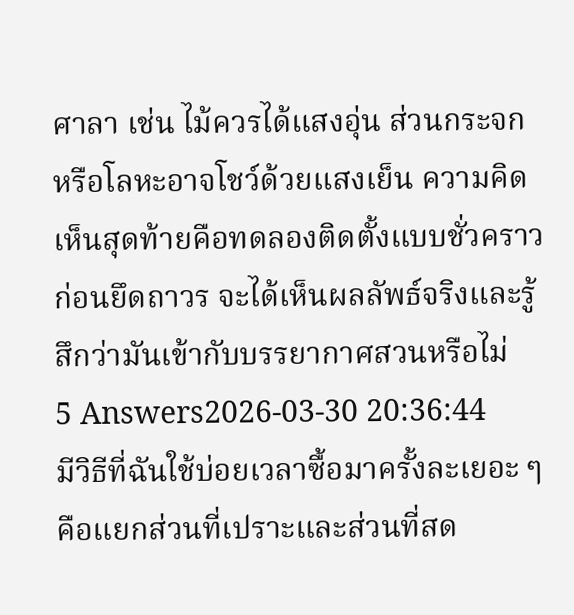ศาลา เช่น ไม้ควรได้แสงอุ่น ส่วนกระจกหรือโลหะอาจโชว์ด้วยแสงเย็น ความคิดเห็นสุดท้ายคือทดลองติดตั้งแบบชั่วคราวก่อนยึดถาวร จะได้เห็นผลลัพธ์จริงและรู้สึกว่ามันเข้ากับบรรยากาศสวนหรือไม่
5 Answers2026-03-30 20:36:44
มีวิธีที่ฉันใช้บ่อยเวลาซื้อมาครั้งละเยอะ ๆ คือแยกส่วนที่เปราะและส่วนที่สด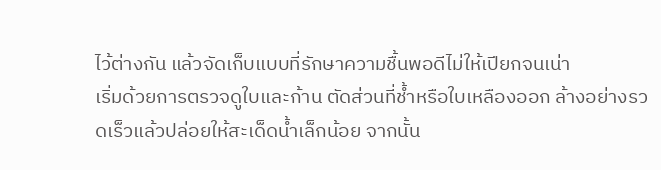ไว้ต่างกัน แล้วจัดเก็บแบบที่รักษาความชื้นพอดีไม่ให้เปียกจนเน่า
เริ่มด้วยการตรวจดูใบและก้าน ตัดส่วนที่ช้ำหรือใบเหลืองออก ล้างอย่างรวดเร็วแล้วปล่อยให้สะเด็ดน้ำเล็กน้อย จากนั้น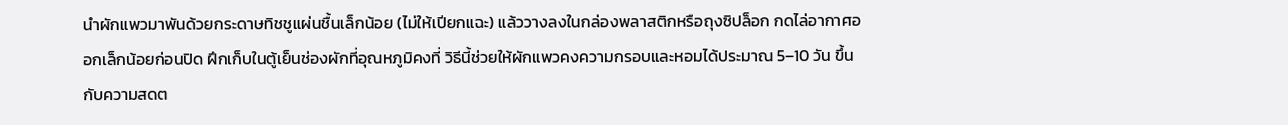นำผักแพวมาพันด้วยกระดาษทิชชูแผ่นชื้นเล็กน้อย (ไม่ให้เปียกแฉะ) แล้ววางลงในกล่องพลาสติกหรือถุงซิปล็อก กดไล่อากาศออกเล็กน้อยก่อนปิด ฝึกเก็บในตู้เย็นช่องผักที่อุณหภูมิคงที่ วิธีนี้ช่วยให้ผักแพวคงความกรอบและหอมได้ประมาณ 5–10 วัน ขึ้นกับความสดต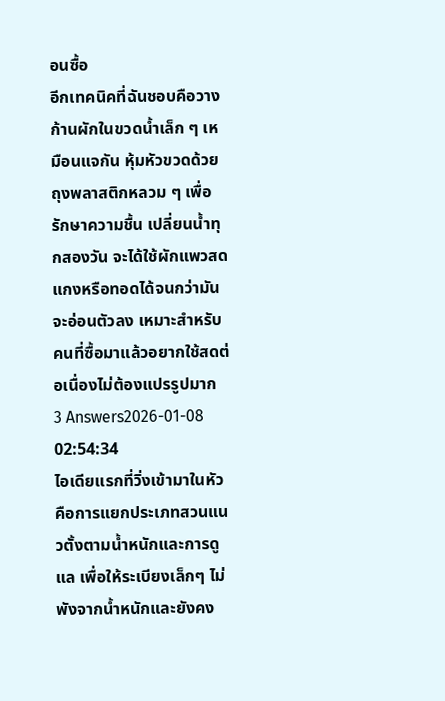อนซื้อ
อีกเทคนิคที่ฉันชอบคือวางก้านผักในขวดน้ำเล็ก ๆ เหมือนแจกัน หุ้มหัวขวดด้วยถุงพลาสติกหลวม ๆ เพื่อรักษาความชื้น เปลี่ยนน้ำทุกสองวัน จะได้ใช้ผักแพวสดแกงหรือทอดได้จนกว่ามันจะอ่อนตัวลง เหมาะสำหรับคนที่ซื้อมาแล้วอยากใช้สดต่อเนื่องไม่ต้องแปรรูปมาก
3 Answers2026-01-08 02:54:34
ไอเดียแรกที่วิ่งเข้ามาในหัวคือการแยกประเภทสวนแนวตั้งตามน้ำหนักและการดูแล เพื่อให้ระเบียงเล็กๆ ไม่พังจากน้ำหนักและยังคง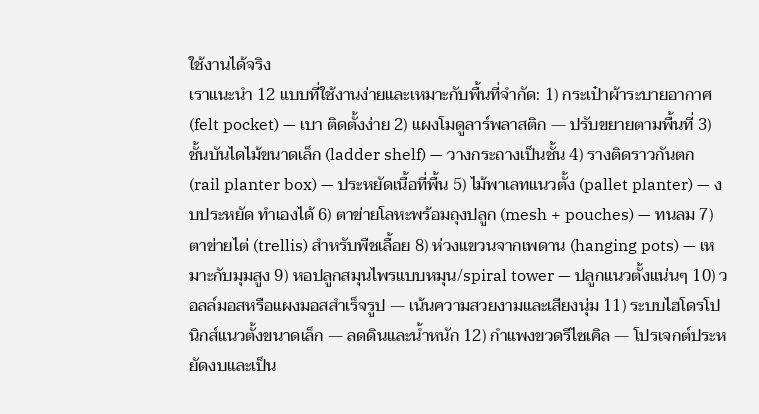ใช้งานได้จริง
เราแนะนำ 12 แบบที่ใช้งานง่ายและเหมาะกับพื้นที่จำกัด: 1) กระเป๋าผ้าระบายอากาศ (felt pocket) — เบา ติดตั้งง่าย 2) แผงโมดูลาร์พลาสติก — ปรับขยายตามพื้นที่ 3) ชั้นบันไดไม้ขนาดเล็ก (ladder shelf) — วางกระถางเป็นชั้น 4) รางติดราวกันตก (rail planter box) — ประหยัดเนื้อที่พื้น 5) ไม้พาเลทแนวตั้ง (pallet planter) — งบประหยัด ทำเองได้ 6) ตาข่ายโลหะพร้อมถุงปลูก (mesh + pouches) — ทนลม 7) ตาข่ายไต่ (trellis) สำหรับพืชเลื้อย 8) ห่วงแขวนจากเพดาน (hanging pots) — เหมาะกับมุมสูง 9) หอปลูกสมุนไพรแบบหมุน/spiral tower — ปลูกแนวตั้งแน่นๆ 10) วอลล์มอสหรือแผงมอสสำเร็จรูป — เน้นความสวยงามและเสียงนุ่ม 11) ระบบไฮโดรโปนิกส์แนวตั้งขนาดเล็ก — ลดดินและน้ำหนัก 12) กำแพงขวดรีไซเคิล — โปรเจกต์ประหยัดงบและเป็น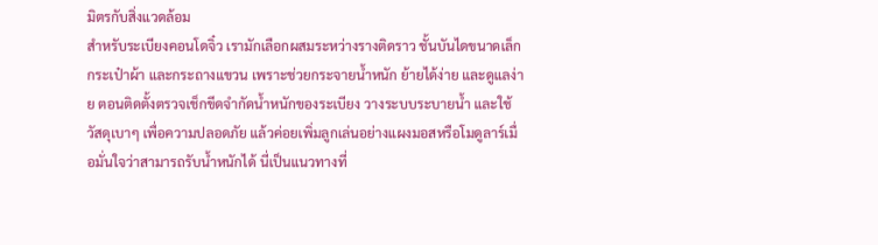มิตรกับสิ่งแวดล้อม
สำหรับระเบียงคอนโดจิ๋ว เรามักเลือกผสมระหว่างรางติดราว ชั้นบันไดขนาดเล็ก กระเป๋าผ้า และกระถางแขวน เพราะช่วยกระจายน้ำหนัก ย้ายได้ง่าย และดูแลง่าย ตอนติดตั้งตรวจเช็กขีดจำกัดน้ำหนักของระเบียง วางระบบระบายน้ำ และใช้วัสดุเบาๆ เพื่อความปลอดภัย แล้วค่อยเพิ่มลูกเล่นอย่างแผงมอสหรือโมดูลาร์เมื่อมั่นใจว่าสามารถรับน้ำหนักได้ นี่เป็นแนวทางที่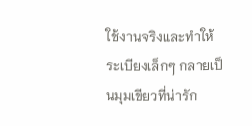ใช้งานจริงและทำให้ระเบียงเล็กๆ กลายเป็นมุมเขียวที่น่ารัก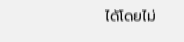ได้โดยไม่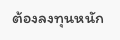ต้องลงทุนหนัก